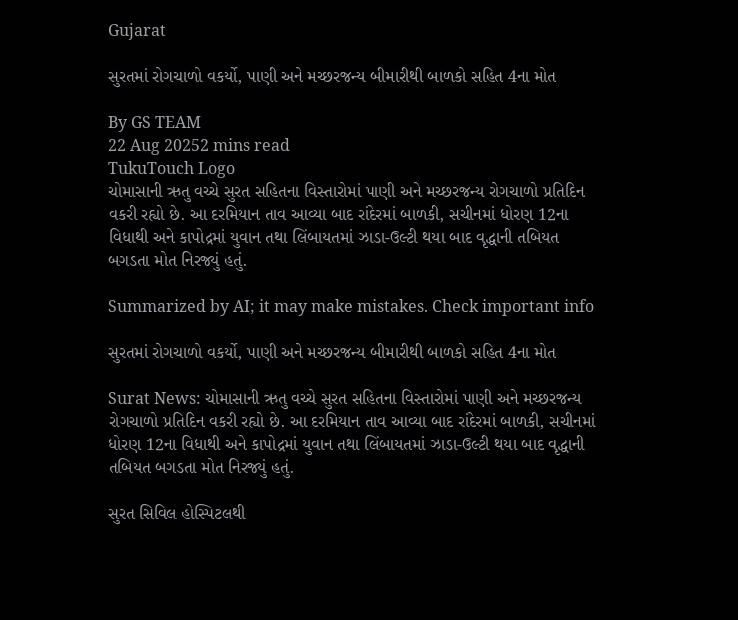Gujarat

સુરતમાં રોગચાળો વકર્યો, પાણી અને મચ્છરજન્ય બીમારીથી બાળકો સહિત 4ના મોત

By GS TEAM
22 Aug 20252 mins read
TukuTouch Logo
ચોમાસાની ઋતુ વચ્ચે સુરત સહિતના વિસ્તારોમાં પાણી અને મચ્છરજન્ય રોગચાળો પ્રતિદિન વકરી રહ્યો છે. આ દરમિયાન તાવ આવ્યા બાદ રાંદેરમાં બાળકી, સચીનમાં ધોરણ 12ના વિધાથી અને કાપોદ્રમાં યુવાન તથા લિંબાયતમાં ઝાડા-ઉલ્ટી થયા બાદ વૃદ્ધાની તબિયત બગડતા મોત નિરજ્યું હતું.

Summarized by AI; it may make mistakes. Check important info

સુરતમાં રોગચાળો વકર્યો, પાણી અને મચ્છરજન્ય બીમારીથી બાળકો સહિત 4ના મોત

Surat News: ચોમાસાની ઋતુ વચ્ચે સુરત સહિતના વિસ્તારોમાં પાણી અને મચ્છરજન્ય રોગચાળો પ્રતિદિન વકરી રહ્યો છે. આ દરમિયાન તાવ આવ્યા બાદ રાંદેરમાં બાળકી, સચીનમાં ધોરણ 12ના વિધાથી અને કાપોદ્રમાં યુવાન તથા લિંબાયતમાં ઝાડા-ઉલ્ટી થયા બાદ વૃદ્ધાની તબિયત બગડતા મોત નિરજ્યું હતું.

સુરત સિવિલ હોસ્પિટલથી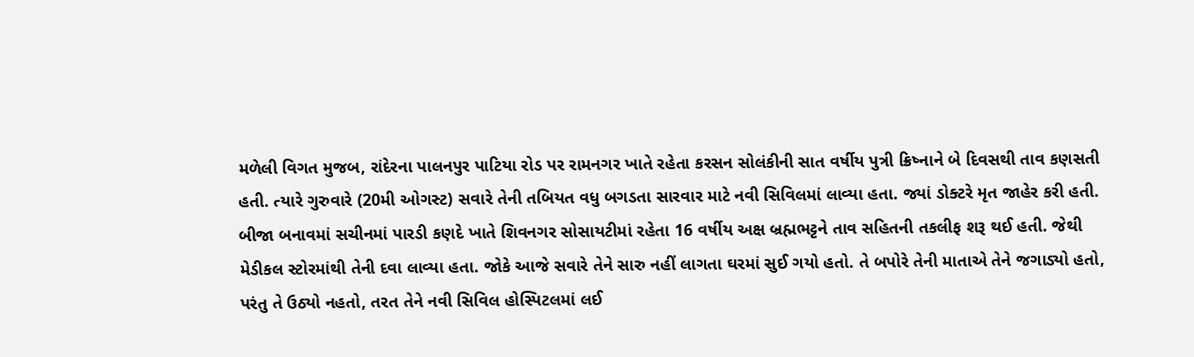મળેલી વિગત મુજબ, રાંદેરના પાલનપુર પાટિયા રોડ પર રામનગર ખાતે રહેતા કરસન સોલંકીની સાત વર્ષીય પુત્રી ક્રિષ્નાને બે દિવસથી તાવ કણસતી હતી. ત્યારે ગુરુવારે (20મી ઓગસ્ટ) સવારે તેની તબિયત વધુ બગડતા સારવાર માટે નવી સિવિલમાં લાવ્યા હતા. જ્યાં ડોક્ટરે મૃત જાહેર કરી હતી. બીજા બનાવમાં સચીનમાં પારડી કણદે ખાતે શિવનગર સોસાયટીમાં રહેતા 16 વર્ષીય અક્ષ બ્રહ્મભટ્ટને તાવ સહિતની તકલીફ શરૂ થઈ હતી. જેથી મેડીકલ સ્ટોરમાંથી તેની દવા લાવ્યા હતા. જોકે આજે સવારે તેને સારુ નહીં લાગતા ઘરમાં સુઈ ગયો હતો. તે બપોરે તેની માતાએ તેને જગાડ્યો હતો, પરંતુ તે ઉઠ્યો નહતો, તરત તેને નવી સિવિલ હોસ્પિટલમાં લઈ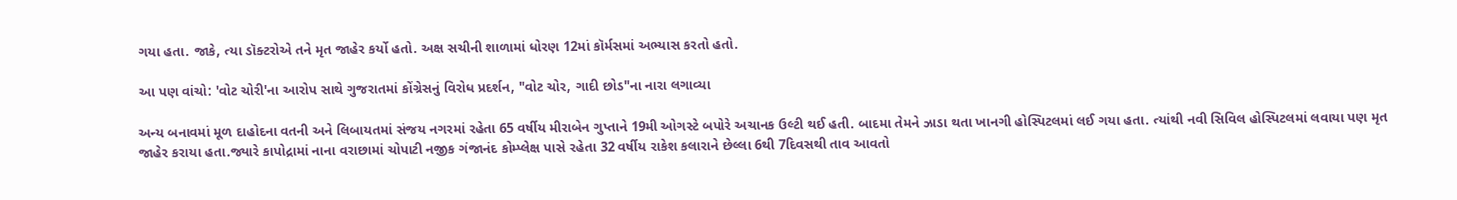ગયા હતા. જાકે, ત્યા ડૉક્ટરોએ તને મૃત જાહેર કર્યો હતો. અક્ષ સચીની શાળામાં ધોરણ 12માં કૉર્મસમાં અભ્યાસ કરતો હતો.

આ પણ વાંચો: 'વોટ ચોરી'ના આરોપ સાથે ગુજરાતમાં કોંગ્રેસનું વિરોધ પ્રદર્શન, "વોટ ચોર, ગાદી છોડ"ના નારા લગાવ્યા

અન્ય બનાવમાં મૂળ દાહોદના વતની અને લિબાયતમાં સંજય નગરમાં રહેતા 65 વર્ષીય મીરાબેન ગુપ્તાને 19મી ઓગસ્ટે બપોરે અચાનક ઉલ્ટી થઈ હતી. બાદમા તેમને ઝાડા થતા ખાનગી હોસ્પિટલમાં લઈ ગયા હતા. ત્યાંથી નવી સિવિલ હોસ્પિટલમાં લવાયા પણ મૃત જાહેર કરાયા હતા.જ્યારે કાપોદ્રામાં નાના વરાછામાં ચોપાટી નજીક ગંજાનંદ કોમ્પ્લેક્ષ પાસે રહેતા 32 વર્ષીય રાકેશ કલારાને છેલ્લા 6થી 7દિવસથી તાવ આવતો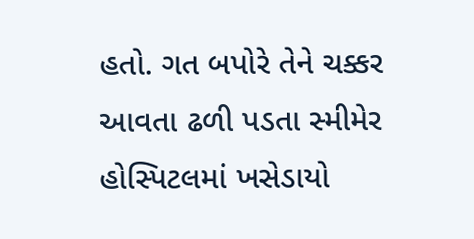હતો. ગત બપોરે તેને ચક્કર આવતા ઢળી પડતા સ્મીમેર હોસ્પિટલમાં ખસેડાયો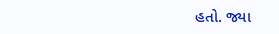હતો. જ્યા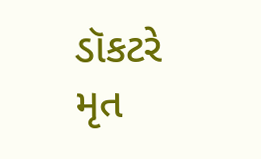ડૉકટરે મૃત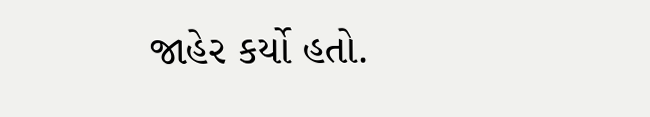જાહેર કર્યો હતો.